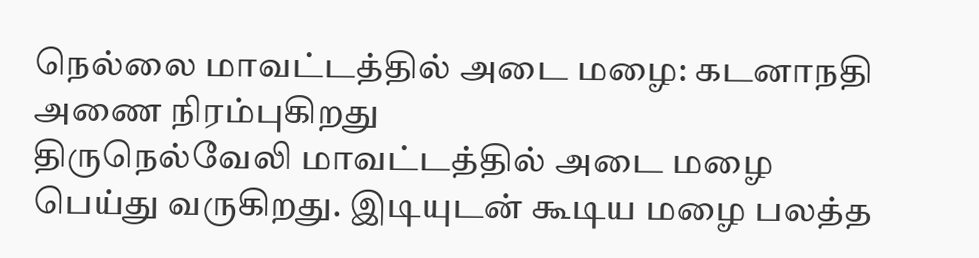நெல்லை மாவட்டத்தில் அடை மழை: கடனாநதி அணை நிரம்புகிறது
திருநெல்வேலி மாவட்டத்தில் அடை மழை பெய்து வருகிறது. இடியுடன் கூடிய மழை பலத்த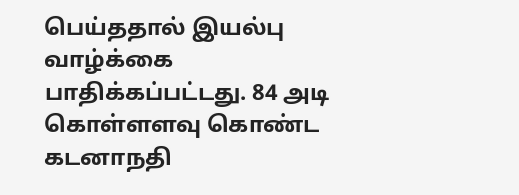பெய்ததால் இயல்பு வாழ்க்கை பாதிக்கப்பட்டது. 84 அடி கொள்ளளவு கொண்ட கடனாநதி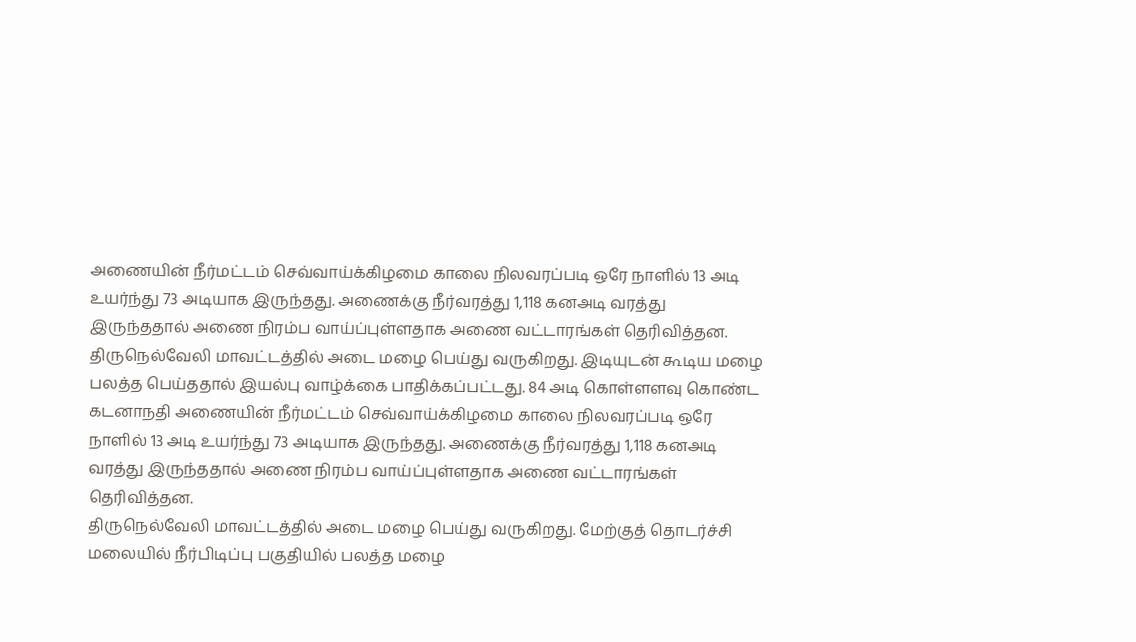அணையின் நீர்மட்டம் செவ்வாய்க்கிழமை காலை நிலவரப்படி ஒரே நாளில் 13 அடி உயர்ந்து 73 அடியாக இருந்தது. அணைக்கு நீர்வரத்து 1,118 கனஅடி வரத்து இருந்ததால் அணை நிரம்ப வாய்ப்புள்ளதாக அணை வட்டாரங்கள் தெரிவித்தன.
திருநெல்வேலி மாவட்டத்தில் அடை மழை பெய்து வருகிறது. இடியுடன் கூடிய மழை பலத்த பெய்ததால் இயல்பு வாழ்க்கை பாதிக்கப்பட்டது. 84 அடி கொள்ளளவு கொண்ட கடனாநதி அணையின் நீர்மட்டம் செவ்வாய்க்கிழமை காலை நிலவரப்படி ஒரே நாளில் 13 அடி உயர்ந்து 73 அடியாக இருந்தது. அணைக்கு நீர்வரத்து 1,118 கனஅடி வரத்து இருந்ததால் அணை நிரம்ப வாய்ப்புள்ளதாக அணை வட்டாரங்கள் தெரிவித்தன.
திருநெல்வேலி மாவட்டத்தில் அடை மழை பெய்து வருகிறது. மேற்குத் தொடர்ச்சி மலையில் நீர்பிடிப்பு பகுதியில் பலத்த மழை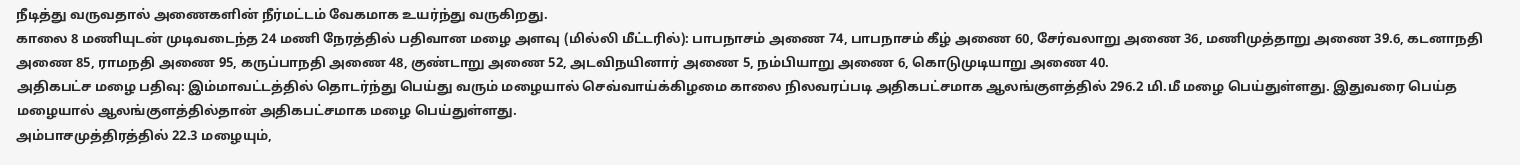நீடித்து வருவதால் அணைகளின் நீர்மட்டம் வேகமாக உயர்ந்து வருகிறது.
காலை 8 மணியுடன் முடிவடைந்த 24 மணி நேரத்தில் பதிவான மழை அளவு (மில்லி மீட்டரில்): பாபநாசம் அணை 74, பாபநாசம் கீழ் அணை 60, சேர்வலாறு அணை 36, மணிமுத்தாறு அணை 39.6, கடனாநதி அணை 85, ராமநதி அணை 95, கருப்பாநதி அணை 48, குண்டாறு அணை 52, அடவிநயினார் அணை 5, நம்பியாறு அணை 6, கொடுமுடியாறு அணை 40.
அதிகபட்ச மழை பதிவு: இம்மாவட்டத்தில் தொடர்ந்து பெய்து வரும் மழையால் செவ்வாய்க்கிழமை காலை நிலவரப்படி அதிகபட்சமாக ஆலங்குளத்தில் 296.2 மி.மீ மழை பெய்துள்ளது. இதுவரை பெய்த மழையால் ஆலங்குளத்தில்தான் அதிகபட்சமாக மழை பெய்துள்ளது.
அம்பாசமுத்திரத்தில் 22.3 மழையும்,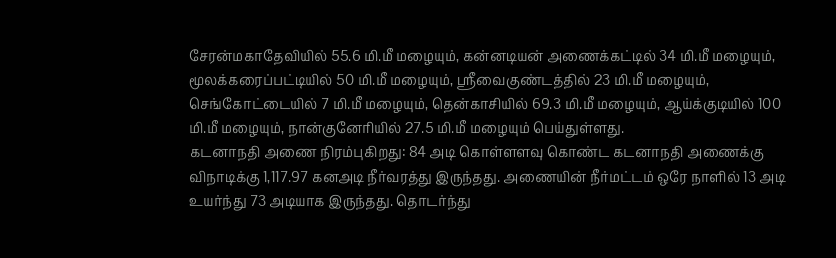சேரன்மகாதேவியில் 55.6 மி.மீ மழையும், கன்னடியன் அணைக்கட்டில் 34 மி.மீ மழையும், மூலக்கரைப்பட்டியில் 50 மி.மீ மழையும், ஸ்ரீவைகுண்டத்தில் 23 மி.மீ மழையும், செங்கோட்டையில் 7 மி.மீ மழையும், தென்காசியில் 69.3 மி.மீ மழையும், ஆய்க்குடியில் 100 மி.மீ மழையும், நான்குனேரியில் 27.5 மி.மீ மழையும் பெய்துள்ளது.
கடனாநதி அணை நிரம்புகிறது: 84 அடி கொள்ளளவு கொண்ட கடனாநதி அணைக்கு விநாடிக்கு 1,117.97 கனஅடி நீர்வரத்து இருந்தது. அணையின் நீர்மட்டம் ஒரே நாளில் 13 அடி உயர்ந்து 73 அடியாக இருந்தது. தொடர்ந்து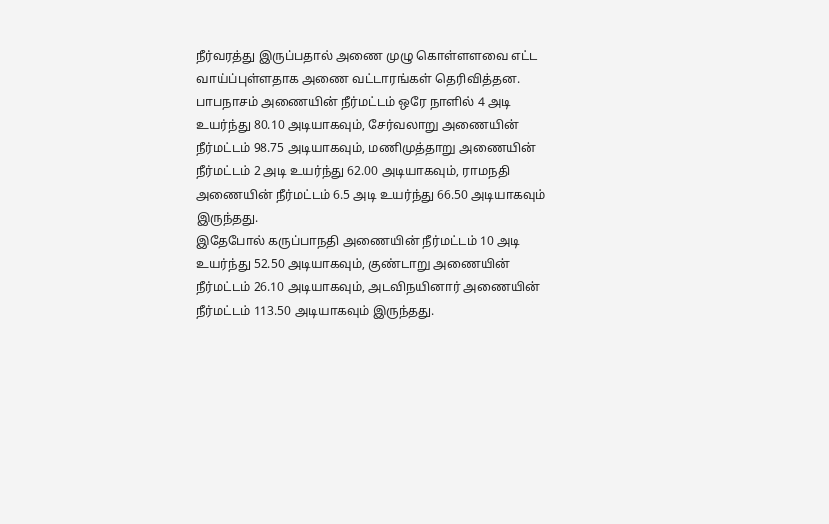நீர்வரத்து இருப்பதால் அணை முழு கொள்ளளவை எட்ட வாய்ப்புள்ளதாக அணை வட்டாரங்கள் தெரிவித்தன.
பாபநாசம் அணையின் நீர்மட்டம் ஒரே நாளில் 4 அடி உயர்ந்து 80.10 அடியாகவும், சேர்வலாறு அணையின் நீர்மட்டம் 98.75 அடியாகவும், மணிமுத்தாறு அணையின் நீர்மட்டம் 2 அடி உயர்ந்து 62.00 அடியாகவும், ராமநதி அணையின் நீர்மட்டம் 6.5 அடி உயர்ந்து 66.50 அடியாகவும் இருந்தது.
இதேபோல் கருப்பாநதி அணையின் நீர்மட்டம் 10 அடி உயர்ந்து 52.50 அடியாகவும், குண்டாறு அணையின் நீர்மட்டம் 26.10 அடியாகவும், அடவிநயினார் அணையின் நீர்மட்டம் 113.50 அடியாகவும் இருந்தது.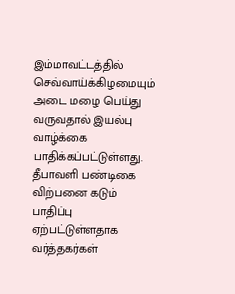இம்மாவட்டத்தில் செவ்வாய்க்கிழமையும் அடை மழை பெய்து வருவதால் இயல்பு வாழ்க்கை பாதிக்கப்பட்டுள்ளது. தீபாவளி பண்டிகை விற்பனை கடும் பாதிப்பு ஏற்பட்டுள்ளதாக வர்த்தகர்கள்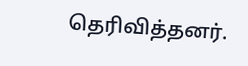தெரிவித்தனர்.